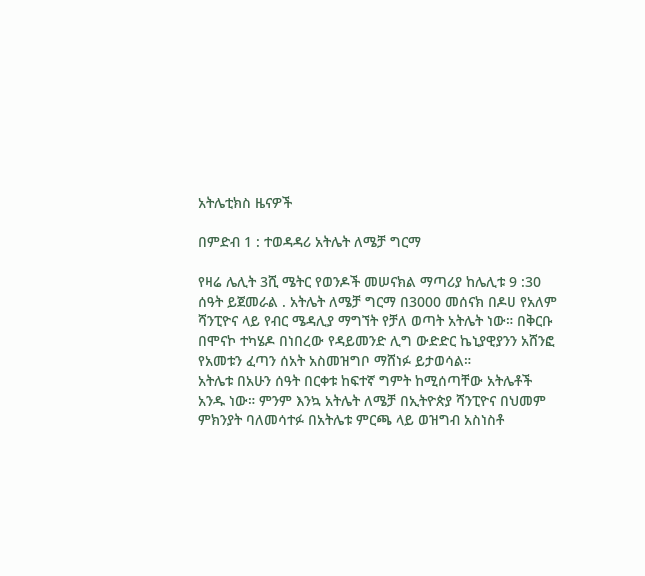አትሌቲክስ ዜናዎች

በምድብ 1 : ተወዳዳሪ አትሌት ለሜቻ ግርማ

የዛሬ ሌሊት 3ሺ ሜትር የወንዶች መሠናክል ማጣሪያ ከሌሊቱ 9 :30 ሰዓት ይጀመራል . አትሌት ለሜቻ ግርማ በ3000 መሰናክ በዶሀ የአለም ሻንፒዮና ላይ የብር ሜዳሊያ ማግኘት የቻለ ወጣት አትሌት ነው። በቅርቡ በሞናኮ ተካሄዶ በነበረው የዳይመንድ ሊግ ውድድር ኬኒያዊያንን አሸንፎ የአመቱን ፈጣን ሰአት አስመዝግቦ ማሸነፉ ይታወሳል።
አትሌቱ በአሁን ሰዓት በርቀቱ ከፍተኛ ግምት ከሚሰጣቸው አትሌቶች አንዱ ነው። ምንም እንኳ አትሌት ለሜቻ በኢትዮጵያ ሻንፒዮና በህመም ምክንያት ባለመሳተፉ በአትሌቱ ምርጫ ላይ ወዝግብ አስነስቶ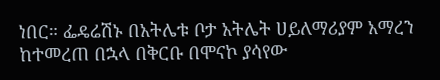ነበር። ፌዴሬሽኑ በአትሌቱ ቦታ አትሌት ሀይለማሪያም አማረን ከተመረጠ በኋላ በቅርቡ በሞናኮ ያሳየው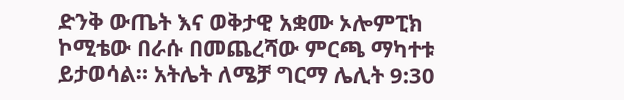ድንቅ ውጤት እና ወቅታዊ አቋሙ ኦሎምፒክ ኮሚቴው በራሱ በመጨረሻው ምርጫ ማካተቱ ይታወሳል። አትሌት ለሜቻ ግርማ ሌሊት 9:30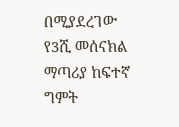በሚያደረገው የ3ሺ መሰናክል ማጣሪያ ከፍተኛ ግምት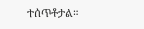ተሰጥቶታል።